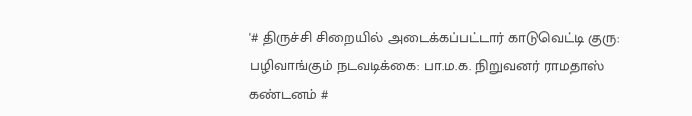'# திருச்சி சிறையில் அடைக்கப்பட்டார் காடுவெட்டி குரு: பழிவாங்கும் நடவடிக்கை: பா.ம.க. நிறுவனர் ராமதாஸ் கண்டனம் #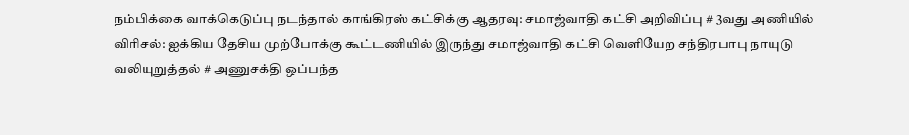நம்பிக்கை வாக்கெடுப்பு நடந்தால் காங்கிரஸ் கட்சிக்கு ஆதரவு: சமாஜ்வாதி கட்சி அறிவிப்பு # 3வது அணியில் விரிசல்: ஐக்கிய தேசிய முற்போக்கு கூட்டணியில் இருந்து சமாஜ்வாதி கட்சி வெளியேற சந்திரபாபு நாயுடு வலியுறுத்தல் # அணுசக்தி ஒப்பந்த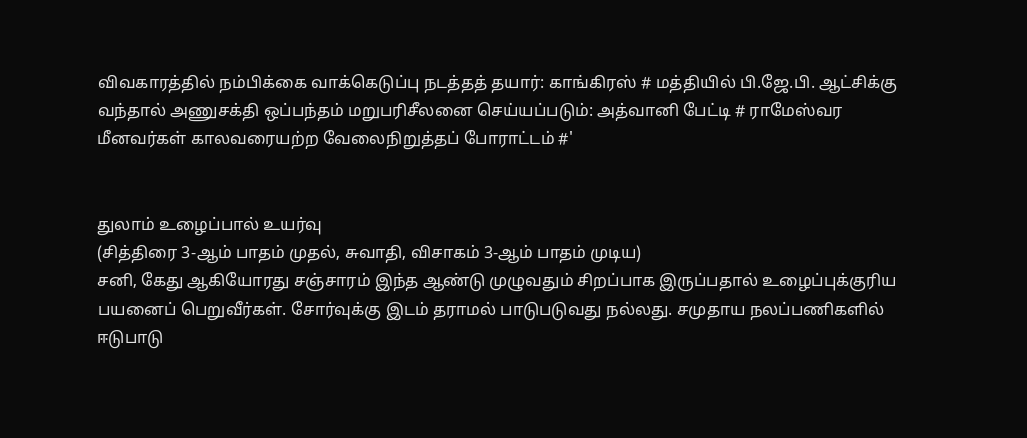விவகாரத்தில் நம்பிக்கை வாக்கெடுப்பு நடத்தத் தயார்: காங்கிரஸ் # மத்தியில் பி.ஜே.பி. ஆட்சிக்கு வந்தால் அணுசக்தி ஒப்பந்தம் மறுபரிசீலனை செய்யப்படும்: அத்வானி பேட்டி # ராமேஸ்வர மீனவர்கள் காலவரையற்ற வேலைநிறுத்தப் போராட்டம் #'


துலாம் உழைப்பால் உயர்வு
(சித்திரை 3-ஆம் பாதம் முதல், சுவாதி, விசாகம் 3-ஆம் பாதம் முடிய)
சனி, கேது ஆகியோரது சஞ்சாரம் இந்த ஆண்டு முழுவதும் சிறப்பாக இருப்பதால் உழைப்புக்குரிய பயனைப் பெறுவீர்கள். சோர்வுக்கு இடம் தராமல் பாடுபடுவது நல்லது. சமுதாய நலப்பணிகளில் ஈடுபாடு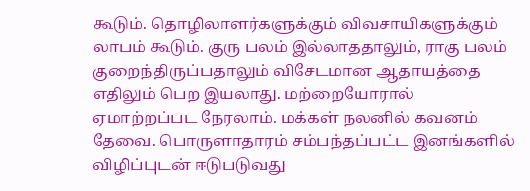கூடும். தொழிலாளர்களுக்கும் விவசாயிகளுக்கும் லாபம் கூடும். குரு பலம் இல்லாததாலும், ராகு பலம் குறைந்திருப்பதாலும் விசேடமான ஆதாயத்தை எதிலும் பெற இயலாது. மற்றையோரால் ஏமாற்றப்பட நேரலாம். மக்கள் நலனில் கவனம் தேவை. பொருளாதாரம் சம்பந்தப்பட்ட இனங்களில் விழிப்புடன் ஈடுபடுவது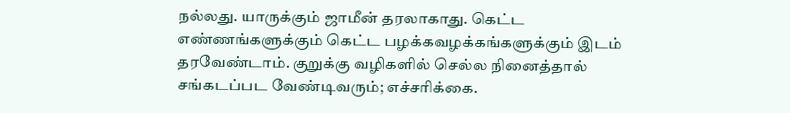நல்லது. யாருக்கும் ஜாமீன் தரலாகாது. கெட்ட எண்ணங்களுக்கும் கெட்ட பழக்கவழக்கங்களுக்கும் இடம் தரவேண்டாம். குறுக்கு வழிகளில் செல்ல நினைத்தால் சங்கடப்பட வேண்டிவரும்; எச்சரிக்கை.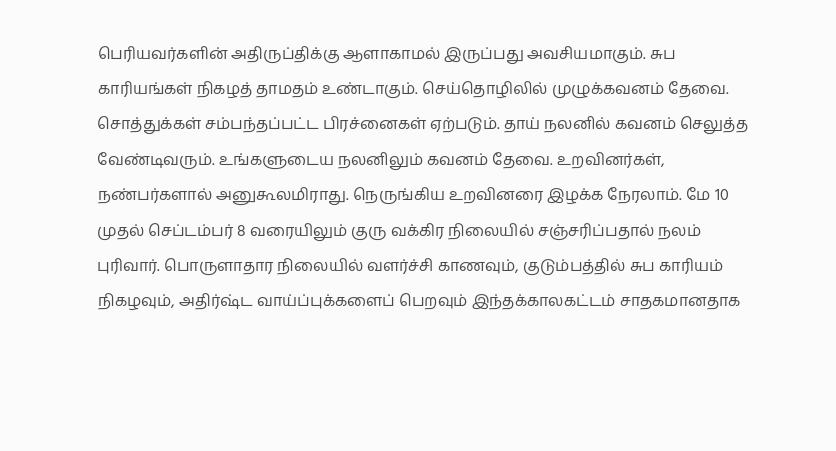பெரியவர்களின் அதிருப்திக்கு ஆளாகாமல் இருப்பது அவசியமாகும். சுப காரியங்கள் நிகழத் தாமதம் உண்டாகும். செய்தொழிலில் முழுக்கவனம் தேவை. சொத்துக்கள் சம்பந்தப்பட்ட பிரச்னைகள் ஏற்படும். தாய் நலனில் கவனம் செலுத்த வேண்டிவரும். உங்களுடைய நலனிலும் கவனம் தேவை. உறவினர்கள், நண்பர்களால் அனுகூலமிராது. நெருங்கிய உறவினரை இழக்க நேரலாம். மே 10 முதல் செப்டம்பர் 8 வரையிலும் குரு வக்கிர நிலையில் சஞ்சரிப்பதால் நலம் புரிவார். பொருளாதார நிலையில் வளர்ச்சி காணவும், குடும்பத்தில் சுப காரியம் நிகழவும், அதிர்ஷ்ட வாய்ப்புக்களைப் பெறவும் இந்தக்காலகட்டம் சாதகமானதாக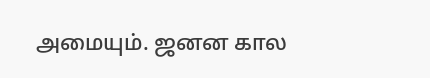அமையும். ஜனன கால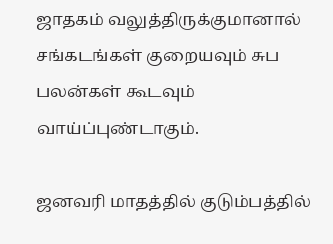ஜாதகம் வலுத்திருக்குமானால் சங்கடங்கள் குறையவும் சுப பலன்கள் கூடவும் வாய்ப்புண்டாகும்.

ஜனவரி மாதத்தில் குடும்பத்தில்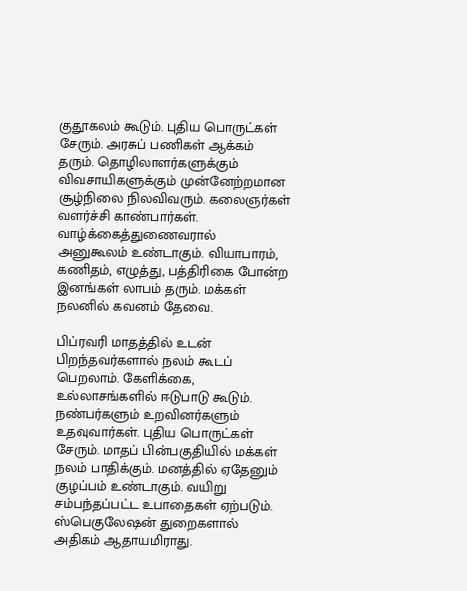குதூகலம் கூடும். புதிய பொருட்கள் சேரும். அரசுப் பணிகள் ஆக்கம் தரும். தொழிலாளர்களுக்கும் விவசாயிகளுக்கும் முன்னேற்றமான சூழ்நிலை நிலவிவரும். கலைஞர்கள் வளர்ச்சி காண்பார்கள். வாழ்க்கைத்துணைவரால் அனுகூலம் உண்டாகும். வியாபாரம், கணிதம், எழுத்து, பத்திரிகை போன்ற இனங்கள் லாபம் தரும். மக்கள் நலனில் கவனம் தேவை.

பிப்ரவரி மாதத்தில் உடன் பிறந்தவர்களால் நலம் கூடப் பெறலாம். கேளிக்கை, உல்லாசங்களில் ஈடுபாடு கூடும். நண்பர்களும் உறவினர்களும் உதவுவார்கள். புதிய பொருட்கள் சேரும். மாதப் பின்பகுதியில் மக்கள் நலம் பாதிக்கும். மனத்தில் ஏதேனும் குழப்பம் உண்டாகும். வயிறு சம்பந்தப்பட்ட உபாதைகள் ஏற்படும். ஸ்பெகுலேஷன் துறைகளால் அதிகம் ஆதாயமிராது.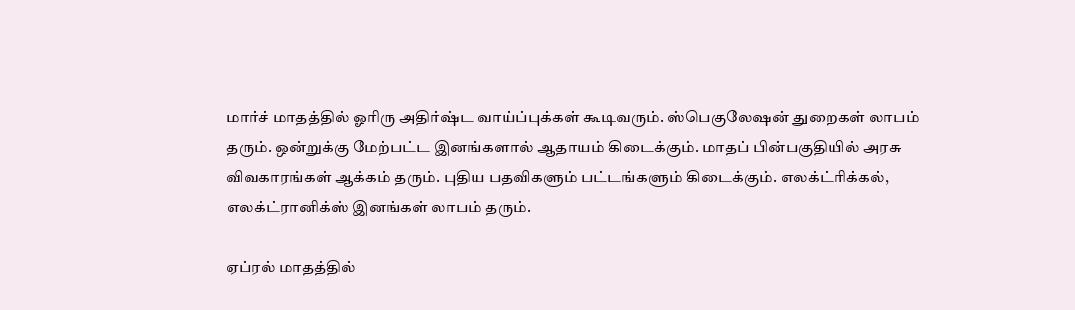மார்ச் மாதத்தில் ஓரிரு அதிர்ஷ்ட வாய்ப்புக்கள் கூடிவரும். ஸ்பெகுலேஷன் துறைகள் லாபம் தரும். ஒன்றுக்கு மேற்பட்ட இனங்களால் ஆதாயம் கிடைக்கும். மாதப் பின்பகுதியில் அரசு விவகாரங்கள் ஆக்கம் தரும். புதிய பதவிகளும் பட்டங்களும் கிடைக்கும். எலக்ட்ரிக்கல், எலக்ட்ரானிக்ஸ் இனங்கள் லாபம் தரும்.

ஏப்ரல் மாதத்தில்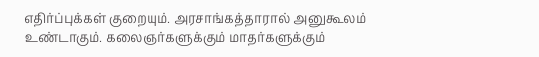எதிர்ப்புக்கள் குறையும். அரசாங்கத்தாரால் அனுகூலம் உண்டாகும். கலைஞர்களுக்கும் மாதர்களுக்கும்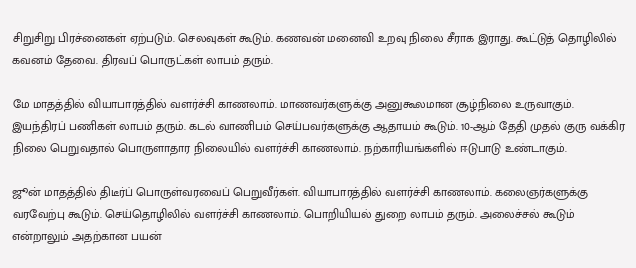சிறுசிறு பிரச்னைகள் ஏற்படும். செலவுகள் கூடும். கணவன் மனைவி உறவு நிலை சீராக இராது. கூட்டுத் தொழிலில் கவனம் தேவை. திரவப் பொருட்கள் லாபம் தரும்.

மே மாதத்தில் வியாபாரத்தில் வளர்ச்சி காணலாம். மாணவர்களுக்கு அனுகூலமான சூழ்நிலை உருவாகும். இயந்திரப் பணிகள் லாபம் தரும். கடல் வாணிபம் செய்பவர்களுக்கு ஆதாயம் கூடும். 10-ஆம் தேதி முதல் குரு வக்கிர நிலை பெறுவதால் பொருளாதார நிலையில் வளர்ச்சி காணலாம். நற்காரியங்களில் ஈடுபாடு உண்டாகும்.

ஜூன் மாதத்தில் திடீர்ப் பொருள்வரவைப் பெறுவீர்கள். வியாபாரத்தில் வளர்ச்சி காணலாம். கலைஞர்களுக்கு வரவேற்பு கூடும். செய்தொழிலில் வளர்ச்சி காணலாம். பொறியியல் துறை லாபம் தரும். அலைச்சல் கூடும் என்றாலும் அதற்கான பயன்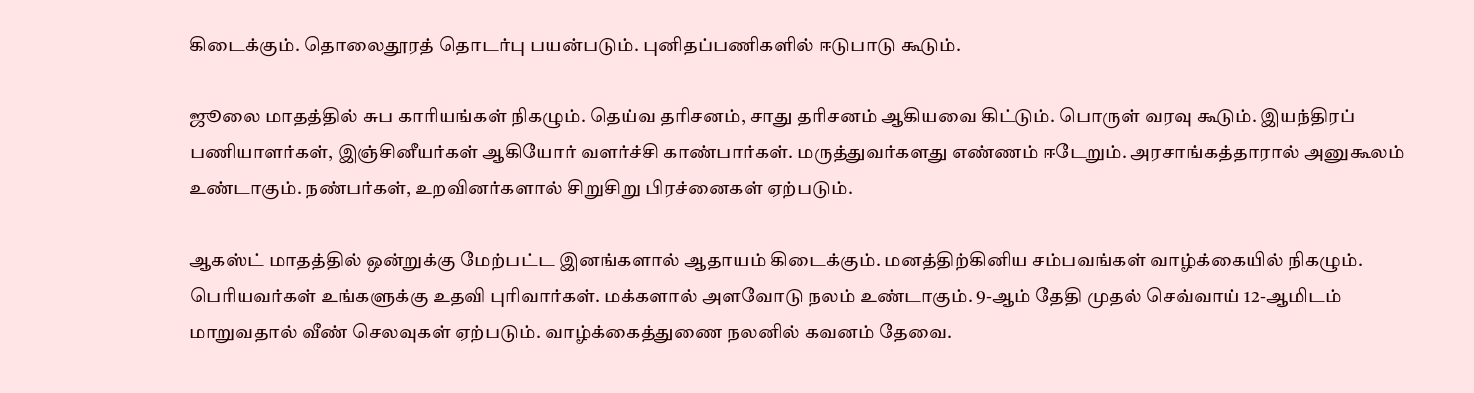கிடைக்கும். தொலைதூரத் தொடர்பு பயன்படும். புனிதப்பணிகளில் ஈடுபாடு கூடும்.

ஜூலை மாதத்தில் சுப காரியங்கள் நிகழும். தெய்வ தரிசனம், சாது தரிசனம் ஆகியவை கிட்டும். பொருள் வரவு கூடும். இயந்திரப் பணியாளர்கள், இஞ்சினீயர்கள் ஆகியோர் வளர்ச்சி காண்பார்கள். மருத்துவர்களது எண்ணம் ஈடேறும். அரசாங்கத்தாரால் அனுகூலம் உண்டாகும். நண்பர்கள், உறவினர்களால் சிறுசிறு பிரச்னைகள் ஏற்படும்.

ஆகஸ்ட் மாதத்தில் ஒன்றுக்கு மேற்பட்ட இனங்களால் ஆதாயம் கிடைக்கும். மனத்திற்கினிய சம்பவங்கள் வாழ்க்கையில் நிகழும். பெரியவர்கள் உங்களுக்கு உதவி புரிவார்கள். மக்களால் அளவோடு நலம் உண்டாகும். 9-ஆம் தேதி முதல் செவ்வாய் 12-ஆமிடம் மாறுவதால் வீண் செலவுகள் ஏற்படும். வாழ்க்கைத்துணை நலனில் கவனம் தேவை.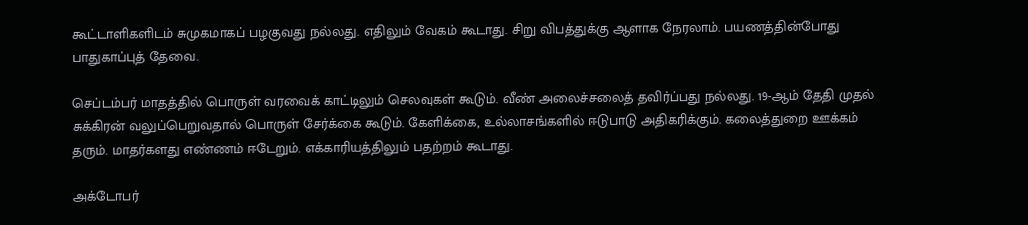கூட்டாளிகளிடம் சுமுகமாகப் பழகுவது நல்லது. எதிலும் வேகம் கூடாது. சிறு விபத்துக்கு ஆளாக நேரலாம். பயணத்தின்போது பாதுகாப்புத் தேவை.

செப்டம்பர் மாதத்தில் பொருள் வரவைக் காட்டிலும் செலவுகள் கூடும். வீண் அலைச்சலைத் தவிர்ப்பது நல்லது. 19-ஆம் தேதி முதல் சுக்கிரன் வலுப்பெறுவதால் பொருள் சேர்க்கை கூடும். கேளிக்கை, உல்லாசங்களில் ஈடுபாடு அதிகரிக்கும். கலைத்துறை ஊக்கம் தரும். மாதர்களது எண்ணம் ஈடேறும். எக்காரியத்திலும் பதற்றம் கூடாது.

அக்டோபர்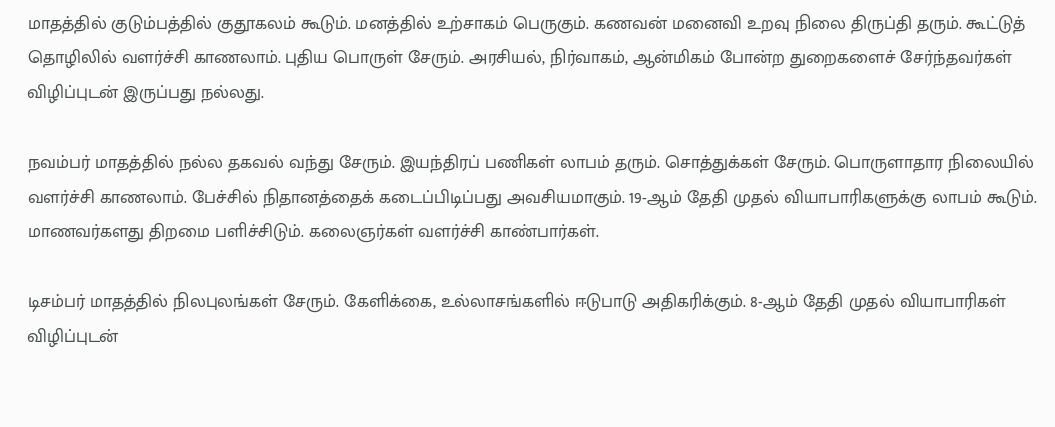மாதத்தில் குடும்பத்தில் குதூகலம் கூடும். மனத்தில் உற்சாகம் பெருகும். கணவன் மனைவி உறவு நிலை திருப்தி தரும். கூட்டுத் தொழிலில் வளர்ச்சி காணலாம். புதிய பொருள் சேரும். அரசியல், நிர்வாகம், ஆன்மிகம் போன்ற துறைகளைச் சேர்ந்தவர்கள் விழிப்புடன் இருப்பது நல்லது.

நவம்பர் மாதத்தில் நல்ல தகவல் வந்து சேரும். இயந்திரப் பணிகள் லாபம் தரும். சொத்துக்கள் சேரும். பொருளாதார நிலையில் வளர்ச்சி காணலாம். பேச்சில் நிதானத்தைக் கடைப்பிடிப்பது அவசியமாகும். 19-ஆம் தேதி முதல் வியாபாரிகளுக்கு லாபம் கூடும். மாணவர்களது திறமை பளிச்சிடும். கலைஞர்கள் வளர்ச்சி காண்பார்கள்.

டிசம்பர் மாதத்தில் நிலபுலங்கள் சேரும். கேளிக்கை, உல்லாசங்களில் ஈடுபாடு அதிகரிக்கும். 8-ஆம் தேதி முதல் வியாபாரிகள் விழிப்புடன்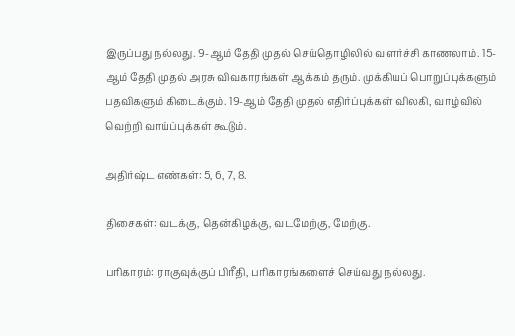இருப்பது நல்லது. 9-ஆம் தேதி முதல் செய்தொழிலில் வளர்ச்சி காணலாம். 15-ஆம் தேதி முதல் அரசு விவகாரங்கள் ஆக்கம் தரும். முக்கியப் பொறுப்புக்களும் பதவிகளும் கிடைக்கும். 19-ஆம் தேதி முதல் எதிர்ப்புக்கள் விலகி, வாழ்வில் வெற்றி வாய்ப்புக்கள் கூடும்.

அதிர்ஷ்ட எண்கள்: 5, 6, 7, 8.

திசைகள்: வடக்கு, தென்கிழக்கு, வடமேற்கு, மேற்கு.

பரிகாரம்: ராகுவுக்குப் பிரீதி, பரிகாரங்களைச் செய்வது நல்லது.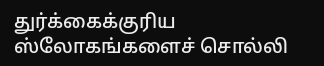துர்க்கைக்குரிய ஸ்லோகங்களைச் சொல்லி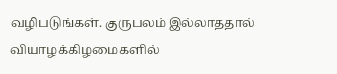வழிபடுங்கள். குருபலம் இல்லாததால் வியாழக்கிழமைகளில்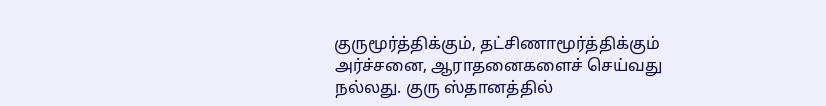குருமூர்த்திக்கும், தட்சிணாமூர்த்திக்கும் அர்ச்சனை, ஆராதனைகளைச் செய்வது நல்லது. குரு ஸ்தானத்தில்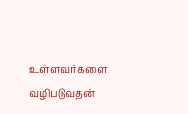உள்ளவர்களை வழிபடுவதன்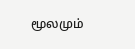மூலமும்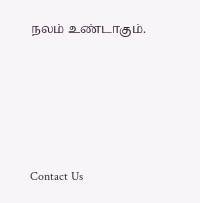நலம் உண்டாகும்.






Contact Us